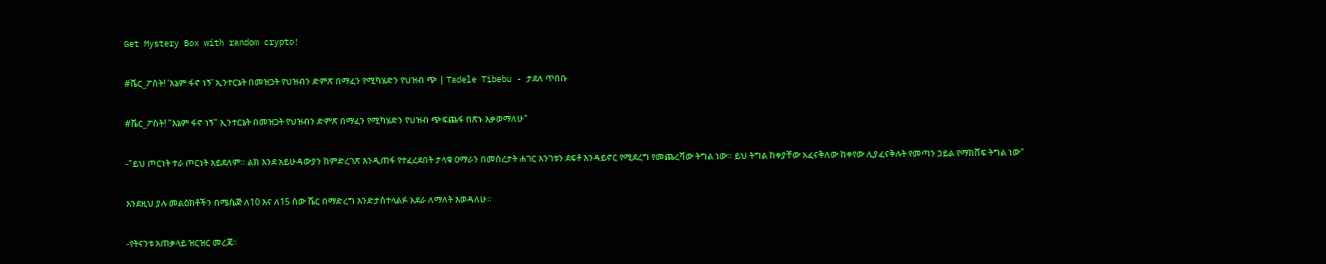Get Mystery Box with random crypto!

#ሼር_ፖስት! 'እኔም ፋኖ ነኝ' ኢንተርኔት በመዝጋት የህዝብን ድምጽ በማፈን የሚካሄድን የህዝብ ጭ | Tadele Tibebu - ታደለ ጥበቡ

#ሼር_ፖስት! "እኔም ፋኖ ነኝ" ኢንተርኔት በመዝጋት የህዝብን ድምጽ በማፈን የሚካሄድን የህዝብ ጭፍጨፋ በጽኑ እቃወማለሁ"

-"ይህ ጦርነት ተራ ጦርነት አይደለም። ልክ እንደ አይሁዳውያን ከምድረገጽ እንዲጠፋ የተፈረደበት ታላቁ ዐማራን በመሰረታት ሐገር አንገቱን ደፍቶ እንዳይኖር የሚደረግ የመጨረሻው ትግል ነው። ይህ ትግል ከቀያቸው አፈናቅለው ከቀየው ሊያፈናቅሉት የመጣን ኃይል የማክሸፍ ትግል ነው"

እንደዚህ ያሉ መልዕክቶችን በሜሴጅ ለ10 እና ለ15 ሰው ሼር በማድረግ እንድታስተላልፉ አደራ ለማለት እወዳለሁ።

-የትናንቱ አጠቃላይ ዝርዝር መረጃ።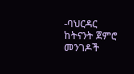-ባህርዳር ከትናንት ጀምሮ መንገዶች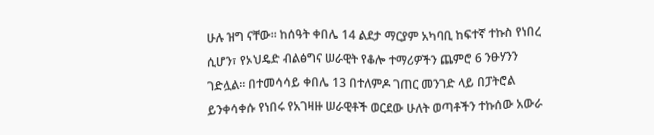ሁሉ ዝግ ናቸው። ከሰዓት ቀበሌ 14 ልደታ ማርያም አካባቢ ከፍተኛ ተኩስ የነበረ ሲሆን፣ የኦህዴድ ብልፅግና ሠራዊት የቆሎ ተማሪዎችን ጨምሮ 6 ንፁሃንን ገድሏል። በተመሳሳይ ቀበሌ 13 በተለምዶ ገጠር መንገድ ላይ በፓትሮል ይንቀሳቀሱ የነበሩ የአገዛዙ ሠራዊቶች ወርደው ሁለት ወጣቶችን ተኩሰው አውራ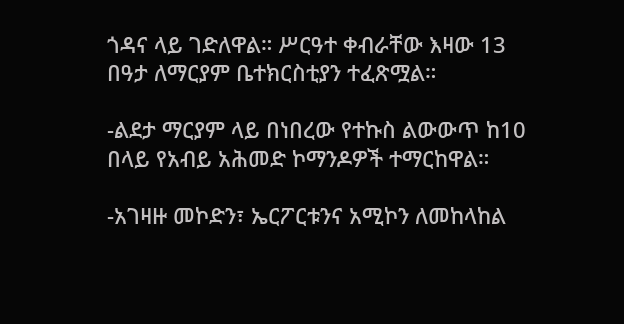ጎዳና ላይ ገድለዋል። ሥርዓተ ቀብራቸው እዛው 13 በዓታ ለማርያም ቤተክርስቲያን ተፈጽሟል።

-ልደታ ማርያም ላይ በነበረው የተኩስ ልውውጥ ከ10 በላይ የአብይ አሕመድ ኮማንዶዎች ተማርከዋል።

-አገዛዙ መኮድን፣ ኤርፖርቱንና አሚኮን ለመከላከል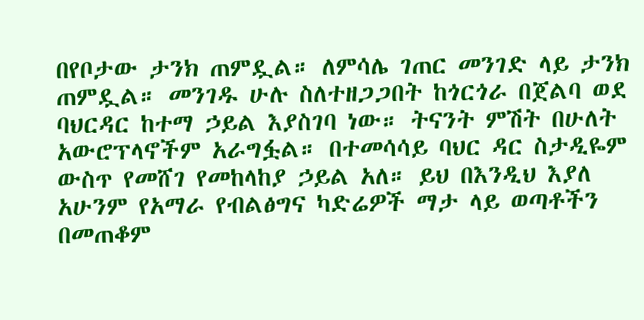በየቦታው ታንክ ጠምዷል። ለምሳሌ ገጠር መንገድ ላይ ታንክ ጠምዷል። መንገዱ ሁሉ ስለተዘጋጋበት ከጎርጎራ በጀልባ ወደ ባህርዳር ከተማ ኃይል እያስገባ ነው። ትናንት ምሽት በሁለት አውሮፕላኖችም አራግፏል። በተመሳሳይ ባህር ዳር ስታዲዬም ውስጥ የመሸገ የመከላከያ ኃይል አለ። ይህ በእንዲህ እያለ አሁንም የአማራ የብልፅግና ካድሬዎች ማታ ላይ ወጣቶችን በመጠቆም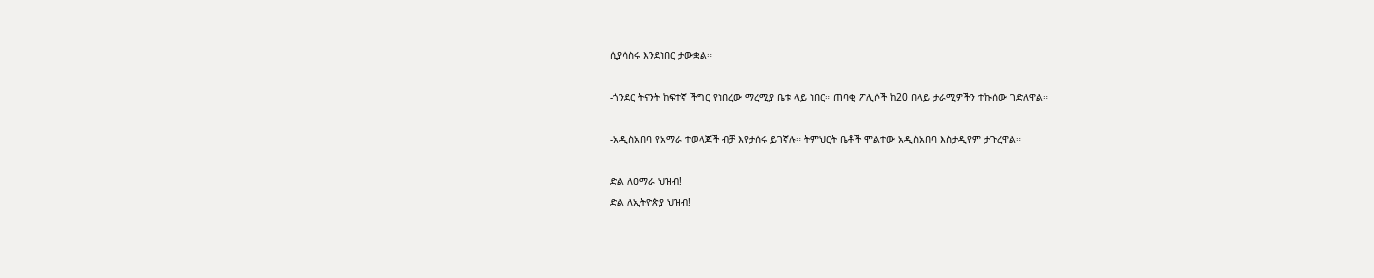ሲያሳስሩ እንደነበር ታውቋል።

-ጎንደር ትናንት ከፍተኛ ችግር የነበረው ማረሚያ ቤቱ ላይ ነበር። ጠባቂ ፖሊሶች ከ20 በላይ ታራሚዎችን ተኩሰው ገድለዋል።

-አዲስአበባ የአማራ ተወላጆች ብቻ እየታሰሩ ይገኛሉ። ትምህርት ቤቶች ሞልተው አዲስአበባ እስታዲየም ታጉረዋል።

ድል ለዐማራ ህዝብ!
ድል ለኢትዮጵያ ህዝብ!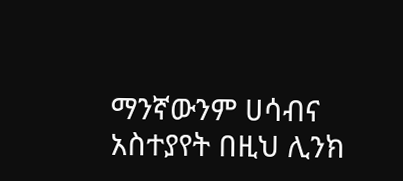ማንኛውንም ሀሳብና አስተያየት በዚህ ሊንክ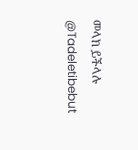መላክ ይችላሉ @Tadeletibebut